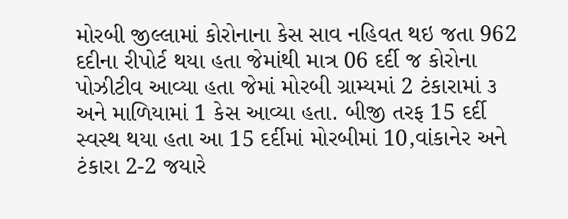મોરબી જીલ્લામાં કોરોનાના કેસ સાવ નહિવત થઇ જતા 962 દદીના રીપોર્ટ થયા હતા જેમાંથી માત્ર 06 દર્દી જ કોરોના પોઝીટીવ આવ્યા હતા જેમાં મોરબી ગ્રામ્યમાં 2 ટંકારામાં ૩ અને માળિયામાં 1 કેસ આવ્યા હતા. બીજી તરફ 15 દર્દી સ્વસ્થ થયા હતા આ 15 દર્દીમાં મોરબીમાં 10,વાંકાનેર અને ટંકારા 2-2 જયારે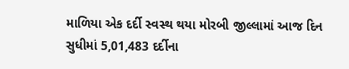માળિયા એક દર્દી સ્વસ્થ થયા મોરબી જીલ્લામાં આજ દિન સુધીમાં 5,01,483 દર્દીના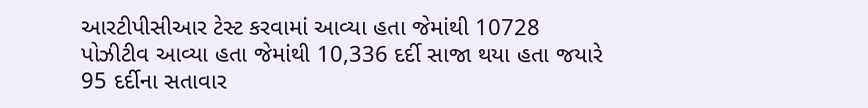આરટીપીસીઆર ટેસ્ટ કરવામાં આવ્યા હતા જેમાંથી 10728 પોઝીટીવ આવ્યા હતા જેમાંથી 10,336 દર્દી સાજા થયા હતા જયારે 95 દર્દીના સતાવાર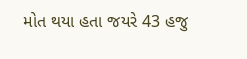મોત થયા હતા જયરે 43 હજુ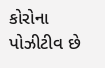કોરોના પોઝીટીવ છે